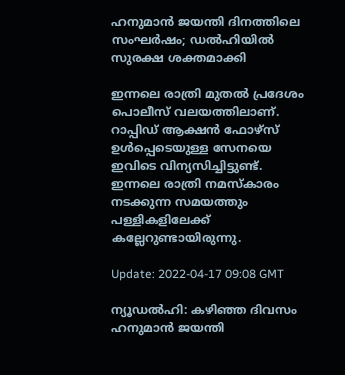ഹനുമാൻ ജയന്തി ദിനത്തിലെ സംഘർഷം; ഡൽഹിയിൽ സുരക്ഷ ശക്തമാക്കി

ഇന്നലെ രാത്രി മുതൽ പ്രദേശം പൊലീസ് വലയത്തിലാണ്. റാപ്പിഡ് ആക്ഷൻ ഫോഴ്‌സ് ഉൾപ്പെടെയുള്ള സേനയെ ഇവിടെ വിന്യസിച്ചിട്ടുണ്ട്. ഇന്നലെ രാത്രി നമസ്‌കാരം നടക്കുന്ന സമയത്തും പള്ളികളിലേക്ക് കല്ലേറുണ്ടായിരുന്നു.

Update: 2022-04-17 09:08 GMT

ന്യൂഡൽഹി: കഴിഞ്ഞ ദിവസം ഹനുമാൻ ജയന്തി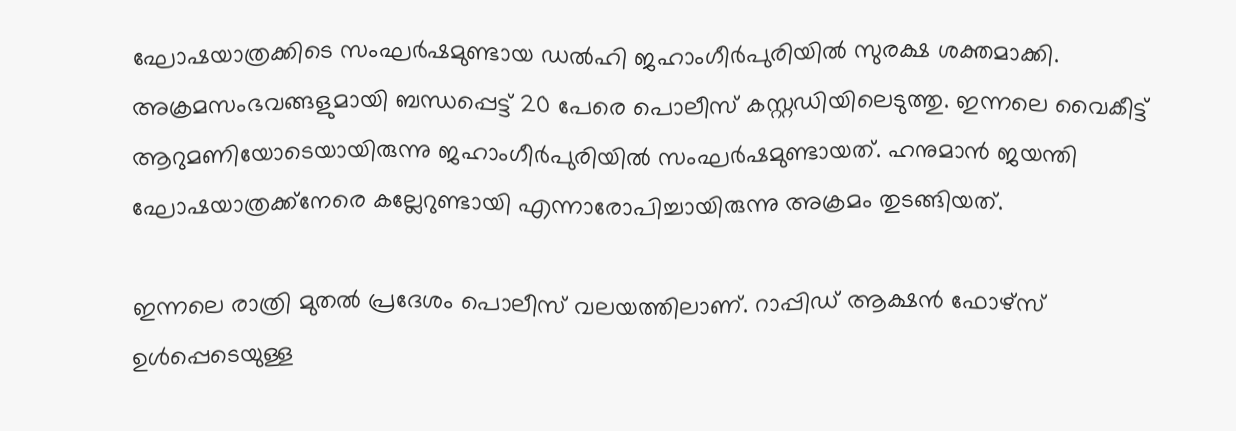ഘോഷയാത്രക്കിടെ സംഘർഷമുണ്ടായ ഡൽഹി ജഹാംഗീർപുരിയിൽ സുരക്ഷ ശക്തമാക്കി. അക്രമസംഭവങ്ങളുമായി ബന്ധപ്പെട്ട് 20 പേരെ പൊലീസ് കസ്റ്റഡിയിലെടുത്തു. ഇന്നലെ വൈകീട്ട് ആറുമണിയോടെയായിരുന്നു ജഹാംഗീർപുരിയിൽ സംഘർഷമുണ്ടായത്. ഹനുമാൻ ജയന്തി ഘോഷയാത്രക്ക്‌നേരെ കല്ലേറുണ്ടായി എന്നാരോപിച്ചായിരുന്നു അക്രമം തുടങ്ങിയത്.

ഇന്നലെ രാത്രി മുതൽ പ്രദേശം പൊലീസ് വലയത്തിലാണ്. റാപ്പിഡ് ആക്ഷൻ ഫോഴ്‌സ് ഉൾപ്പെടെയുള്ള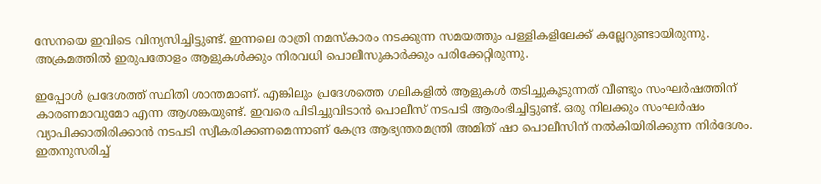സേനയെ ഇവിടെ വിന്യസിച്ചിട്ടുണ്ട്. ഇന്നലെ രാത്രി നമസ്‌കാരം നടക്കുന്ന സമയത്തും പള്ളികളിലേക്ക് കല്ലേറുണ്ടായിരുന്നു. അക്രമത്തിൽ ഇരുപതോളം ആളുകൾക്കും നിരവധി പൊലീസുകാർക്കും പരിക്കേറ്റിരുന്നു.

ഇപ്പോൾ പ്രദേശത്ത് സ്ഥിതി ശാന്തമാണ്. എങ്കിലും പ്രദേശത്തെ ഗലികളിൽ ആളുകൾ തടിച്ചുകൂടുന്നത് വീണ്ടും സംഘർഷത്തിന് കാരണമാവുമോ എന്ന ആശങ്കയുണ്ട്. ഇവരെ പിടിച്ചുവിടാൻ പൊലീസ് നടപടി ആരംഭിച്ചിട്ടുണ്ട്. ഒരു നിലക്കും സംഘർഷം വ്യാപിക്കാതിരിക്കാൻ നടപടി സ്വീകരിക്കണമെന്നാണ് കേന്ദ്ര ആഭ്യന്തരമന്ത്രി അമിത് ഷാ പൊലീസിന് നൽകിയിരിക്കുന്ന നിർദേശം. ഇതനുസരിച്ച്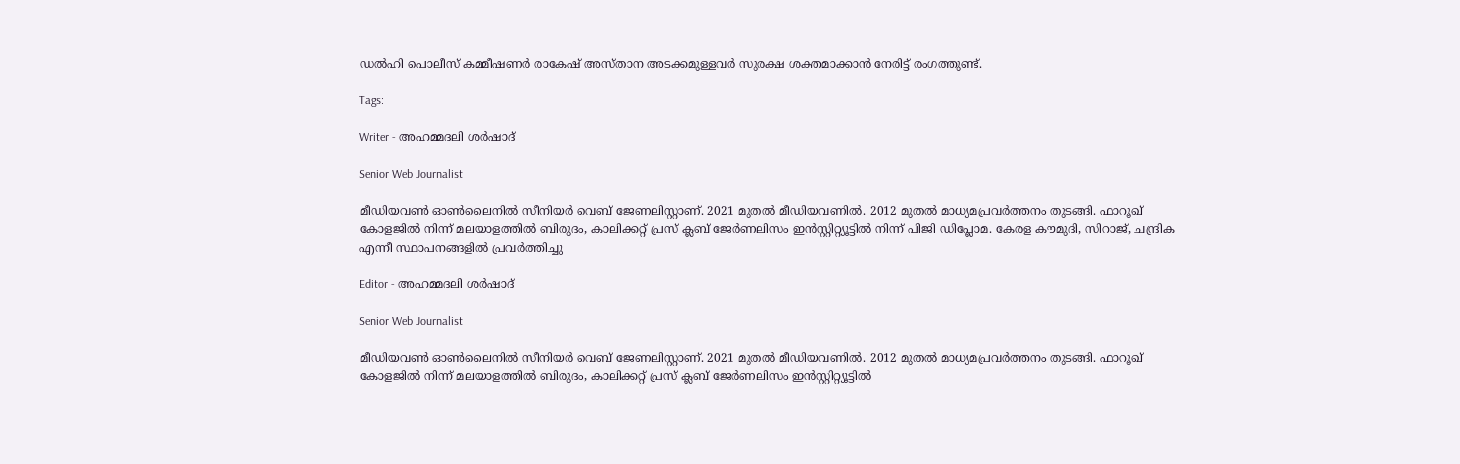ഡൽഹി പൊലീസ് കമ്മീഷണർ രാകേഷ് അസ്താന അടക്കമുള്ളവർ സുരക്ഷ ശക്തമാക്കാൻ നേരിട്ട് രംഗത്തുണ്ട്.

Tags:

Writer - അഹമ്മദലി ശര്‍ഷാദ്

Senior Web Journalist

മീഡിയവൺ ഓൺലൈനിൽ സീനിയർ വെബ് ജേണലിസ്റ്റാണ്. 2021 മുതൽ മീഡിയവണിൽ. 2012 മുതൽ മാധ്യമപ്രവർത്തനം തുടങ്ങി. ഫാറൂഖ് കോളജിൽ നിന്ന് മലയാളത്തിൽ ബിരുദം, കാലിക്കറ്റ് പ്രസ് ക്ലബ് ജേർണലിസം ഇൻസ്റ്റിറ്റ്യൂട്ടിൽ നിന്ന് പിജി ഡിപ്ലോമ. കേരള കൗമുദി, സിറാജ്, ചന്ദ്രിക എന്നീ സ്ഥാപനങ്ങളിൽ പ്രവർത്തിച്ചു

Editor - അഹമ്മദലി ശര്‍ഷാദ്

Senior Web Journalist

മീഡിയവൺ ഓൺലൈനിൽ സീനിയർ വെബ് ജേണലിസ്റ്റാണ്. 2021 മുതൽ മീഡിയവണിൽ. 2012 മുതൽ മാധ്യമപ്രവർത്തനം തുടങ്ങി. ഫാറൂഖ് കോളജിൽ നിന്ന് മലയാളത്തിൽ ബിരുദം, കാലിക്കറ്റ് പ്രസ് ക്ലബ് ജേർണലിസം ഇൻസ്റ്റിറ്റ്യൂട്ടിൽ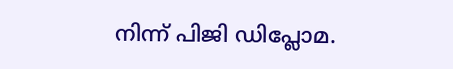നിന്ന് പിജി ഡിപ്ലോമ.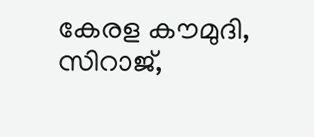കേരള കൗമുദി, സിറാജ്,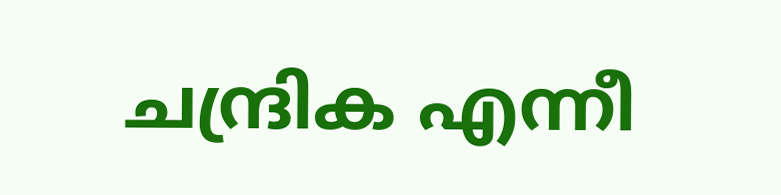ചന്ദ്രിക എന്നീ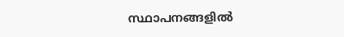സ്ഥാപനങ്ങളിൽ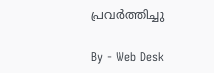പ്രവർത്തിച്ചു

By - Web Desk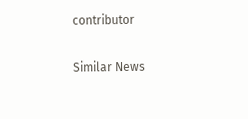contributor

Similar News